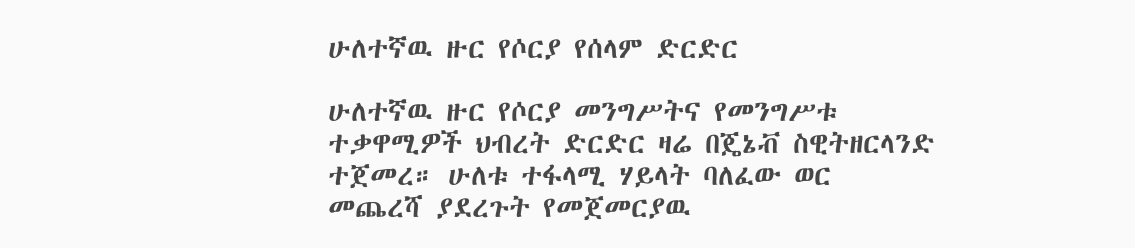ሁለተኛዉ ዙር የሶርያ የሰላም ድርድር

ሁለተኛዉ ዙር የሶርያ መንግሥትና የመንግሥቱ ተቃዋሚዎች ህብረት ድርድር ዛሬ በጄኔቭ ስዊትዘርላንድ ተጀመረ። ሁለቱ ተፋላሚ ሃይላት ባለፈው ወር መጨረሻ ያደረጉት የመጀመርያዉ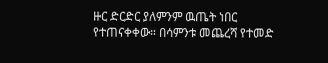ዙር ድርድር ያለምንም ዉጤት ነበር የተጠናቀቀው። በሳምንቱ መጨረሻ የተመድ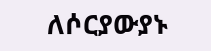ለሶርያውያኑ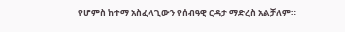የሆምስ ከተማ አስፈላጊውን የሰብዓዊ ርዳታ ማድረስ አልቻለም።